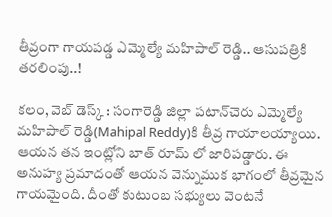తీవ్రంగా గాయపడ్డ ఎమ్మెల్యే మహిపాల్ రెడ్డి.. ఆసుపత్రికి తరలింపు..!

కలం, వెబ్ డెస్క్ : సంగారెడ్డి జిల్లా పటాన్‌చెరు ఎమ్మెల్యే మహిపాల్ రెడ్డి(Mahipal Reddy)కి తీవ్ర గాయాలయ్యాయి. ఆయన తన ఇంట్లోని బాత్ రూమ్ లో జారిపడ్డారు. ఈ అనుహ్య ప్రమాదంతో ఆయన వెన్నుముక భాగంలో తీవ్రమైన గాయమైంది. దీంతో కుటుంబ సభ్యులు వెంటనే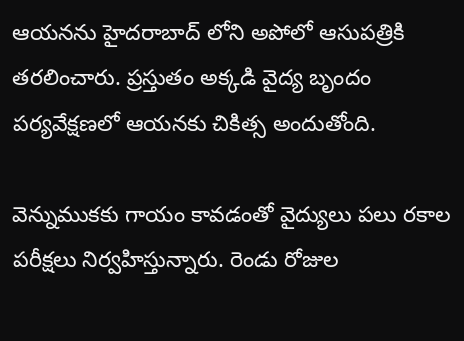ఆయనను హైదరాబాద్ లోని అపోలో ఆసుపత్రికి తరలించారు. ప్రస్తుతం అక్కడి వైద్య బృందం పర్యవేక్షణలో ఆయనకు చికిత్స అందుతోంది.

వెన్నుముకకు గాయం కావడంతో వైద్యులు పలు రకాల పరీక్షలు నిర్వహిస్తున్నారు. రెండు రోజుల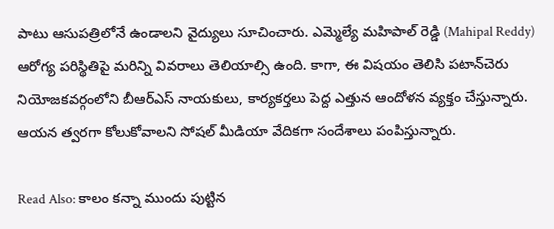పాటు ఆసుపత్రిలోనే ఉండాలని వైద్యులు సూచించారు. ఎమ్మెల్యే మహిపాల్ రెడ్డి (Mahipal Reddy) ఆరోగ్య పరిస్థితిపై మరిన్ని వివరాలు తెలియాల్సి ఉంది. కాగా, ఈ విషయం తెలిసి పటాన్‌చెరు నియోజకవర్గంలోని బీఆర్ఎస్ నాయకులు, కార్యకర్తలు పెద్ద ఎత్తున ఆందోళన వ్యక్తం చేస్తున్నారు. ఆయన త్వరగా కోలుకోవాలని సోషల్ మీడియా వేదికగా సందేశాలు పంపిస్తున్నారు.

Read Also: కాలం కన్నా ముందు పుట్టిన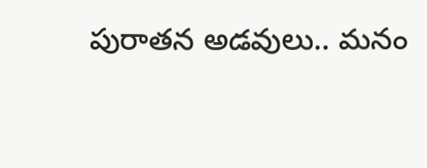పురాతన అడవులు.. మనం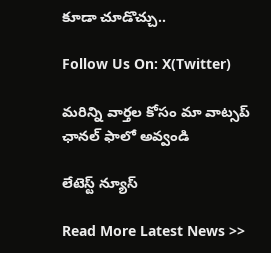కూడా చూడొచ్చు..

Follow Us On: X(Twitter)

మ‌రిన్ని వార్త‌ల కోసం మా వాట్స‌ప్ ఛాన‌ల్ ఫాలో అవ్వండి

లేటెస్ట్ న్యూస్‌

Read More Latest News >>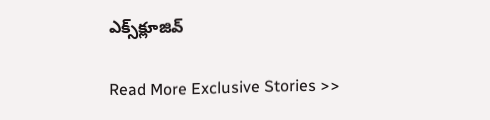ఎక్స్‌క్లూజివ్‌

Read More Exclusive Stories >>